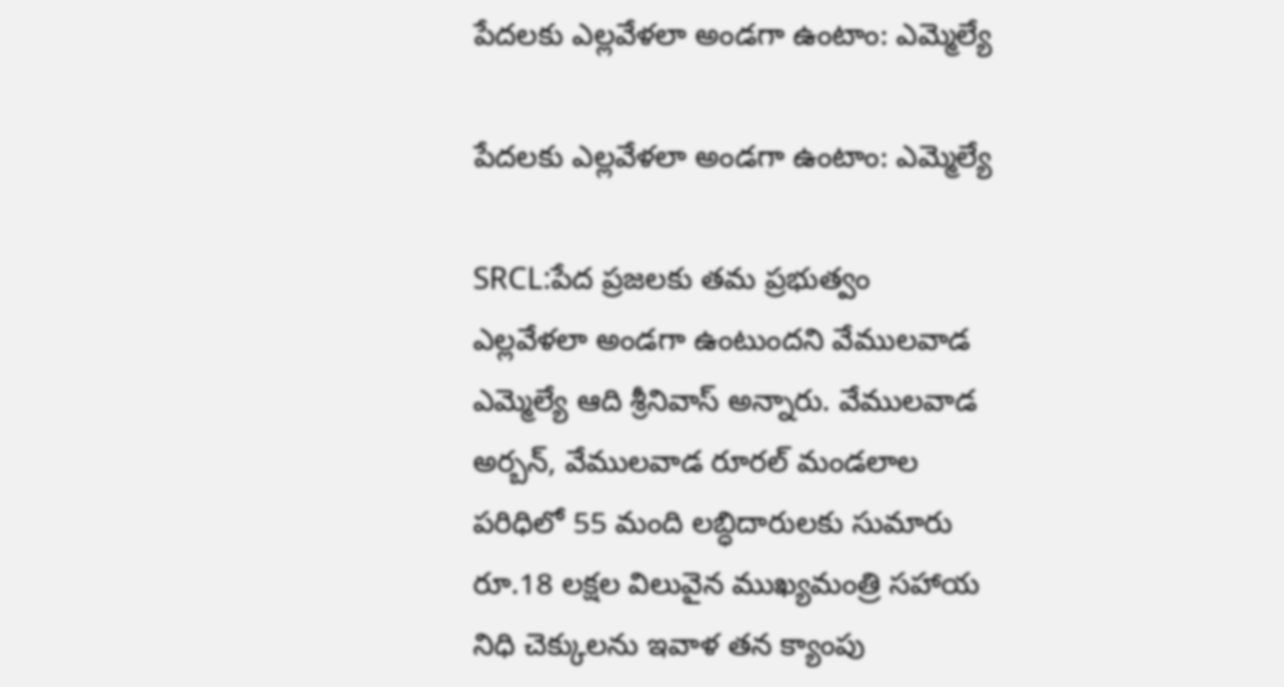పేదలకు ఎల్లవేళలా అండగా ఉంటాం: ఎమ్మెల్యే

పేదలకు ఎల్లవేళలా అండగా ఉంటాం: ఎమ్మెల్యే

SRCL:పేద ప్రజలకు తమ ప్రభుత్వం ఎల్లవేళలా అండగా ఉంటుందని వేములవాడ ఎమ్మెల్యే ఆది శ్రీనివాస్ అన్నారు. వేములవాడ అర్బన్, వేములవాడ రూరల్ మండలాల పరిధిలో 55 మంది లబ్ధిదారులకు సుమారు రూ.18 లక్షల విలువైన ముఖ్యమంత్రి సహాయ నిధి చెక్కులను ఇవాళ తన క్యాంపు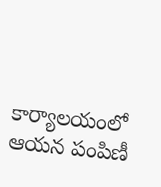కార్యాలయంలో ఆయన పంపిణీ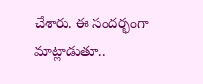చేశారు. ఈ సందర్భంగా మాట్లాడుతూ..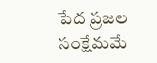పేద ప్రజల సంక్షేమమే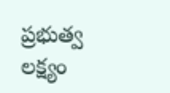ప్రభుత్వ లక్ష్యం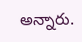అన్నారు.